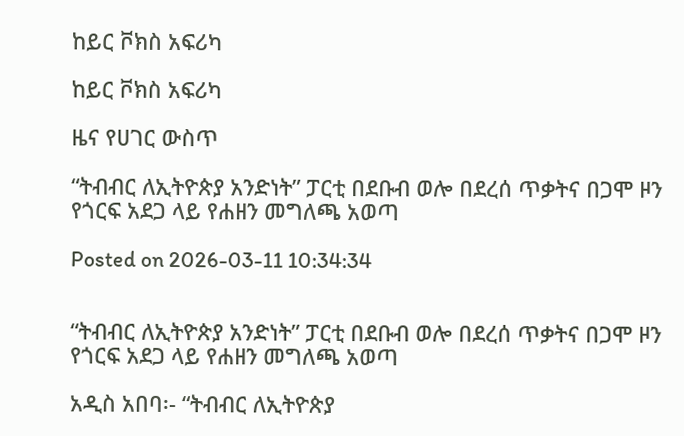ከይር ቮክስ አፍሪካ

ከይር ቮክስ አፍሪካ

ዜና የሀገር ውስጥ

“ትብብር ለኢትዮጵያ አንድነት” ፓርቲ በደቡብ ወሎ በደረሰ ጥቃትና በጋሞ ዞን የጎርፍ አደጋ ላይ የሐዘን መግለጫ አወጣ

Posted on 2026-03-11 10:34:34


“ትብብር ለኢትዮጵያ አንድነት” ፓርቲ በደቡብ ወሎ በደረሰ ጥቃትና በጋሞ ዞን የጎርፍ አደጋ ላይ የሐዘን መግለጫ አወጣ

አዲስ አበባ፡- “ትብብር ለኢትዮጵያ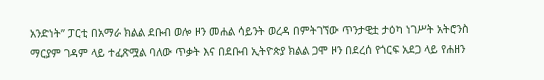አንድነት” ፓርቲ በአማራ ክልል ደቡብ ወሎ ዞን መሐል ሳይንት ወረዳ በምትገኘው ጥንታዊቷ ታዕካ ነገሥት አትሮንስ ማርያም ገዳም ላይ ተፈጽሟል ባለው ጥቃት እና በደቡብ ኢትዮጵያ ክልል ጋሞ ዞን በደረሰ የጎርፍ አደጋ ላይ የሐዘን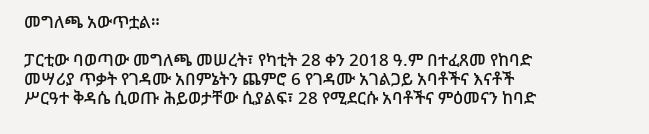መግለጫ አውጥቷል።

ፓርቲው ባወጣው መግለጫ መሠረት፣ የካቲት 28 ቀን 2018 ዓ.ም በተፈጸመ የከባድ መሣሪያ ጥቃት የገዳሙ አበምኔትን ጨምሮ 6 የገዳሙ አገልጋይ አባቶችና እናቶች ሥርዓተ ቅዳሴ ሲወጡ ሕይወታቸው ሲያልፍ፣ 28 የሚደርሱ አባቶችና ምዕመናን ከባድ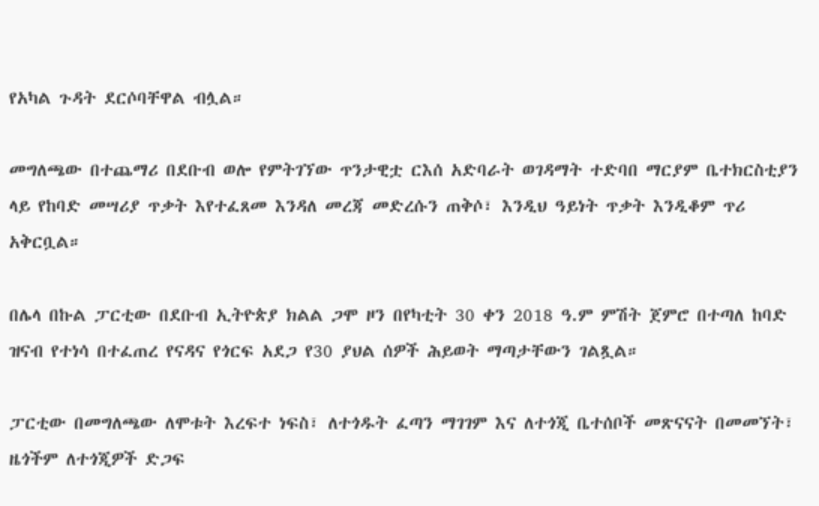የአካል ጉዳት ደርሶባቸዋል ብሏል።

መግለጫው በተጨማሪ በደቡብ ወሎ የምትገኘው ጥንታዊቷ ርእሰ አድባራት ወገዳማት ተድባበ ማርያም ቤተክርስቲያን ላይ የከባድ መሣሪያ ጥቃት እየተፈጸመ እንዳለ መረጃ መድረሱን ጠቅሶ፣ እንዲህ ዓይነት ጥቃት እንዲቆም ጥሪ አቅርቧል።

በሌላ በኩል ፓርቲው በደቡብ ኢትዮጵያ ክልል ጋሞ ዞን በየካቲት 30 ቀን 2018 ዓ.ም ምሽት ጀምሮ በተጣለ ከባድ ዝናብ የተነሳ በተፈጠረ የናዳና የጎርፍ አደጋ የ30 ያህል ሰዎች ሕይወት ማጣታቸውን ገልጿል።

ፓርቲው በመግለጫው ለሞቱት እረፍተ ነፍስ፣ ለተጎዱት ፈጣን ማገገም እና ለተጎጂ ቤተሰቦች መጽናናት በመመኘት፣ ዜጎችም ለተጎጂዎች ድጋፍ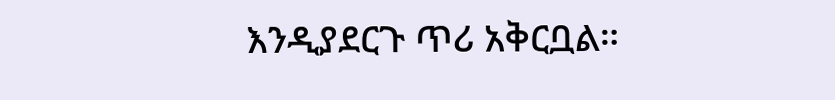እንዲያደርጉ ጥሪ አቅርቧል።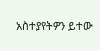አስተያየትዎን ይተው